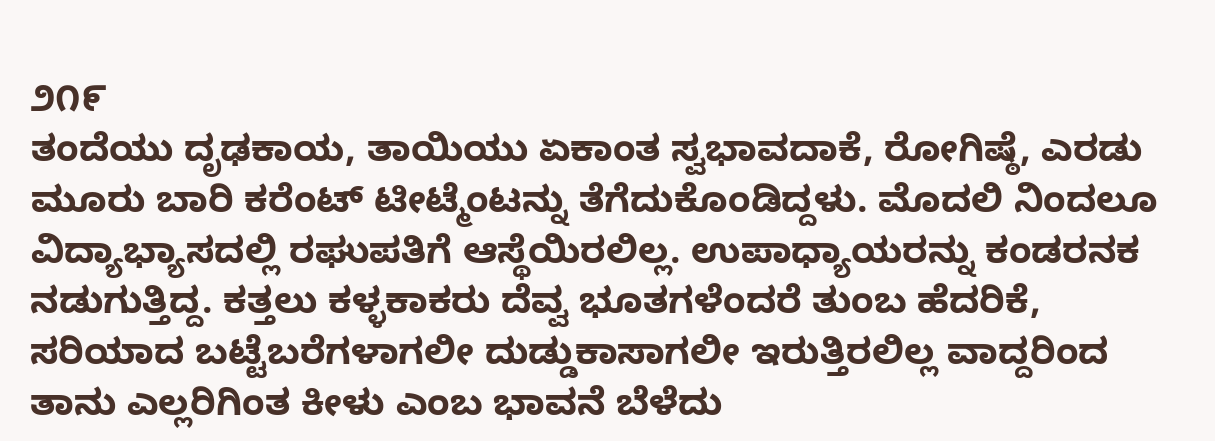೨೧೯
ತಂದೆಯು ದೃಢಕಾಯ, ತಾಯಿಯು ಏಕಾಂತ ಸ್ವಭಾವದಾಕೆ, ರೋಗಿಷ್ಠೆ, ಎರಡು ಮೂರು ಬಾರಿ ಕರೆಂಟ್ ಟೀಟ್ಮೆಂಟನ್ನು ತೆಗೆದುಕೊಂಡಿದ್ದಳು. ಮೊದಲಿ ನಿಂದಲೂ ವಿದ್ಯಾಭ್ಯಾಸದಲ್ಲಿ ರಘುಪತಿಗೆ ಆಸ್ಥೆಯಿರಲಿಲ್ಲ. ಉಪಾಧ್ಯಾಯರನ್ನು ಕಂಡರನಕ ನಡುಗುತ್ತಿದ್ದ. ಕತ್ತಲು ಕಳ್ಳಕಾಕರು ದೆವ್ವ ಭೂತಗಳೆಂದರೆ ತುಂಬ ಹೆದರಿಕೆ, ಸರಿಯಾದ ಬಟ್ಟೆಬರೆಗಳಾಗಲೀ ದುಡ್ಡುಕಾಸಾಗಲೀ ಇರುತ್ತಿರಲಿಲ್ಲ ವಾದ್ದರಿಂದ ತಾನು ಎಲ್ಲರಿಗಿಂತ ಕೀಳು ಎಂಬ ಭಾವನೆ ಬೆಳೆದು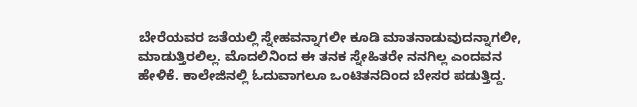ಬೇರೆಯವರ ಜತೆಯಲ್ಲಿ ಸ್ನೇಹವನ್ನಾಗಲೀ ಕೂಡಿ ಮಾತನಾಡುವುದನ್ನಾಗಲೀ, ಮಾಡುತ್ತಿರಲಿಲ್ಲ. ಮೊದಲಿನಿಂದ ಈ ತನಕ ಸ್ನೇಹಿತರೇ ನನಗಿಲ್ಲ ಎಂದವನ ಹೇಳಿಕೆ. ಕಾಲೇಜಿನಲ್ಲಿ ಓದುವಾಗಲೂ ಒಂಟಿತನದಿಂದ ಬೇಸರ ಪಡುತ್ತಿದ್ದ.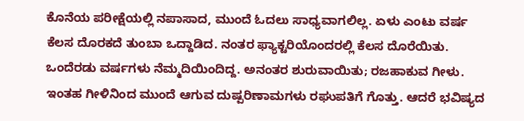ಕೊನೆಯ ಪರೀಕ್ಷೆಯಲ್ಲಿ ನಪಾಸಾದ, ಮುಂದೆ ಓದಲು ಸಾಧ್ಯವಾಗಲಿಲ್ಲ. ಏಳು ಎಂಟು ವರ್ಷ ಕೆಲಸ ದೊರಕದೆ ತುಂಬಾ ಒದ್ದಾಡಿದ. ನಂತರ ಫ್ಯಾಕ್ಟರಿಯೊಂದರಲ್ಲಿ ಕೆಲಸ ದೊರೆಯಿತು. ಒಂದೆರಡು ವರ್ಷಗಳು ನೆಮ್ಮದಿಯಿಂದಿದ್ದ. ಅನಂತರ ಶುರುವಾಯಿತು; ರಜಹಾಕುವ ಗೀಳು. ಇಂತಹ ಗೀಳಿನಿಂದ ಮುಂದೆ ಆಗುವ ದುಷ್ಪರಿಣಾಮಗಳು ರಘುಪತಿಗೆ ಗೊತ್ತು. ಆದರೆ ಭವಿಷ್ಯದ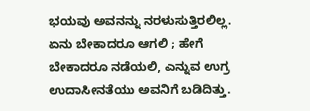ಭಯವು ಅವನನ್ನು ನರಳುಸುತ್ತಿರಲಿಲ್ಲ. ಏನು ಬೇಕಾದರೂ ಆಗಲಿ ; ಹೇಗೆ ಬೇಕಾದರೂ ನಡೆಯಲಿ, ಎನ್ನುವ ಉಗ್ರ ಉದಾಸೀನತೆಯು ಅವನಿಗೆ ಬಡಿದಿತ್ತು.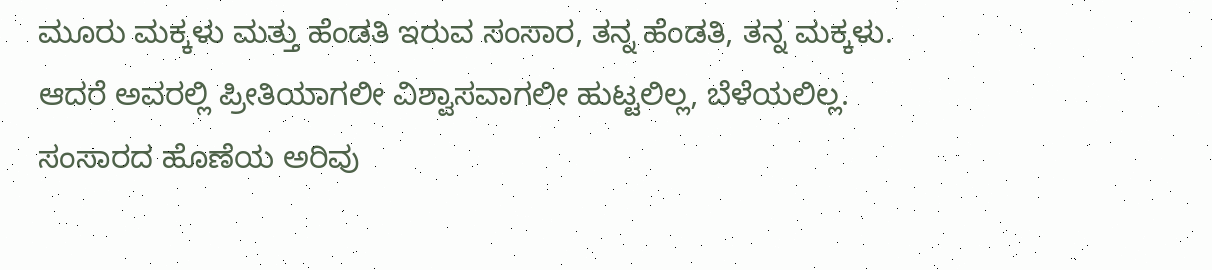ಮೂರು ಮಕ್ಕಳು ಮತ್ತು ಹೆಂಡತಿ ಇರುವ ಸಂಸಾರ, ತನ್ನ ಹೆಂಡತಿ, ತನ್ನ ಮಕ್ಕಳು. ಆದರೆ ಅವರಲ್ಲಿ ಪ್ರೀತಿಯಾಗಲೀ ವಿಶ್ವಾಸವಾಗಲೀ ಹುಟ್ಟಲಿಲ್ಲ, ಬೆಳೆಯಲಿಲ್ಲ. ಸಂಸಾರದ ಹೊಣೆಯ ಅರಿವು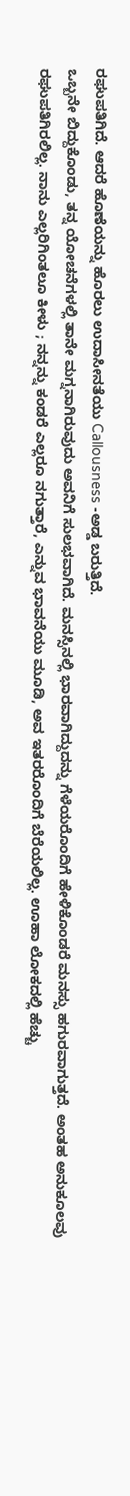ರಘುಪತಿಗಿದೆ. ಆದರೆ ಹೊಣೆಯನ್ನು ಹೊರಲು ಉದಾಸೀನತೆಯು Callousness -ಅಡ್ಡ ಬರುತ್ತಿದೆ.
ಒಬ್ಬನೇ ಬಿದ್ದುಕೊಂಡು, ತನ್ನ ಯೋಚನೆಗಳಲ್ಲಿ ತಾನೇ ಮಗ್ನನಾಗಿರುವುದು ಅವನಿಗೆ ಸುಲಭವಾಗಿದೆ. ಮನಸ್ಸಿನಲ್ಲಿ ಭಾರವಾಗಿದ್ದುದನ್ನು ಗೆಳೆಯರೊಂದಿಗೆ ಹೇಳಿಕೊಂಡರೆ ಮನಸ್ಸು ಹಗುರವಾಗುತ್ತದೆ. ಅಂತಹ ಅನುಕೂಲವು ರಘುಪತಿಗಿರಲಿಲ್ಲ. ನಾನು ಎಲ್ಲರಿಗಿಂತಲೂ ಕೀಳು ; ನನ್ನನ್ನು ಕಂಡರೆ ಎಲ್ಲರೂ ನಗುತ್ತಾರೆ, ಎನ್ನುವ ಭಾವನೆಯು ಮೂಡಿ, ಅವ ಇತರರೊಂದಿಗೆ ಬೆರೆಯಲಿಲ್ಲ. ಊಹಾ ಲೋಕದಲ್ಲಿ ಹೆಚ್ಚು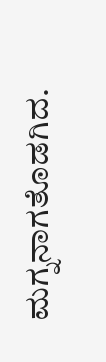ಮಗ್ನನಾಗತೊಡಗಿದ.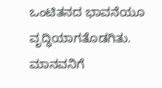ಒಂಟಿತನದ ಭಾವನೆಯೂ ವೃದ್ಧಿಯಾಗತೊಡಗಿತು.
ಮಾನವನಿಗೆ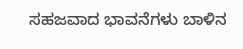ಸಹಜವಾದ ಭಾವನೆಗಳು ಬಾಳಿನ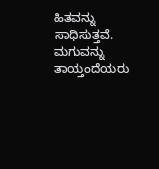ಹಿತವನ್ನು ಸಾಧಿಸುತ್ತವೆ. ಮಗುವನ್ನು ತಾಯ್ತಂದೆಯರು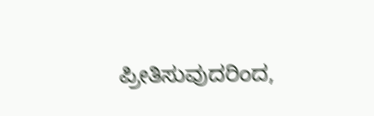ಪ್ರೀತಿಸುವುದರಿಂದ,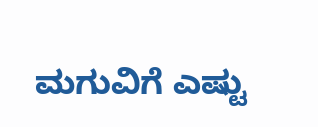ಮಗುವಿಗೆ ಎಷ್ಟು